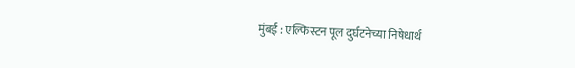मुंबई : एल्फिस्टन पूल दुर्घटनेच्या निषेधार्थ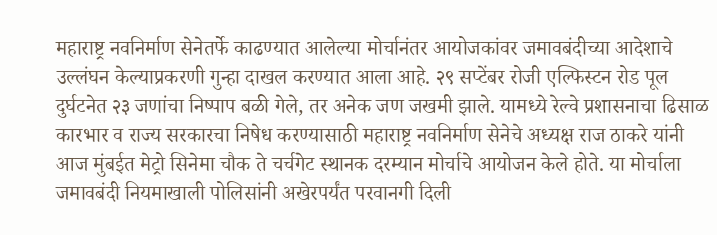महाराष्ट्र नवनिर्माण सेनेतर्फे काढण्यात आलेल्या मोर्चानंतर आयोजकांवर जमावबंदीच्या आदेशाचे उल्लंघन केल्याप्रकरणी गुन्हा दाखल करण्यात आला आहे. २९ सप्टेंबर रोजी एल्फिस्टन रोड पूल दुर्घटनेत २३ जणांचा निष्पाप बळी गेले, तर अनेक जण जखमी झाले. यामध्ये रेल्वे प्रशासनाचा ढिसाळ कारभार व राज्य सरकारचा निषेध करण्यासाठी महाराष्ट्र नवनिर्माण सेनेचे अध्यक्ष राज ठाकरे यांनी आज मुंबईत मेट्रो सिनेमा चौक ते चर्चगेट स्थानक दरम्यान मोर्चाचे आयोजन केले होते. या मोर्चाला जमावबंदी नियमाखाली पोलिसांनी अखेरपर्यंत परवानगी दिली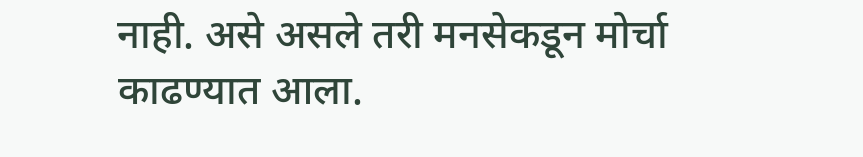नाही. असे असले तरी मनसेकडून मोर्चा काढण्यात आला.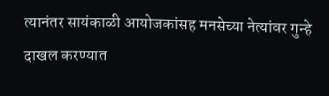त्यानंतर सायंकाळी आयोजकांसह मनसेच्या नेत्यांवर गुन्हे दाखल करण्यात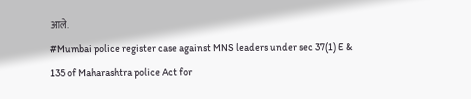आले.
#Mumbai police register case against MNS leaders under sec 37(1) E & 135 of Maharashtra police Act for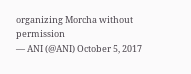organizing Morcha without permission
— ANI (@ANI) October 5, 2017